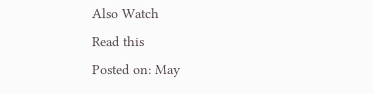Also Watch
Read this
Posted on: May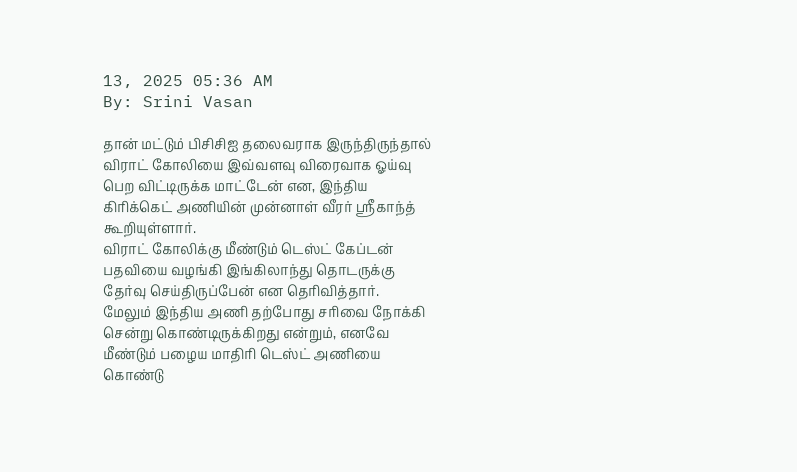13, 2025 05:36 AM
By: Srini Vasan

தான் மட்டும் பிசிசிஐ தலைவராக இருந்திருந்தால் விராட் கோலியை இவ்வளவு விரைவாக ஓய்வு பெற விட்டிருக்க மாட்டேன் என, இந்திய கிரிக்கெட் அணியின் முன்னாள் வீரர் ஸ்ரீகாந்த் கூறியுள்ளார்.
விராட் கோலிக்கு மீண்டும் டெஸ்ட் கேப்டன் பதவியை வழங்கி இங்கிலாந்து தொடருக்கு தேர்வு செய்திருப்பேன் என தெரிவித்தார்.
மேலும் இந்திய அணி தற்போது சரிவை நோக்கி சென்று கொண்டிருக்கிறது என்றும், எனவே மீண்டும் பழைய மாதிரி டெஸ்ட் அணியை கொண்டு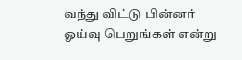வந்து விட்டு பின்னர் ஓய்வு பெறுங்கள் என்று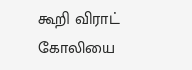கூறி விராட் கோலியை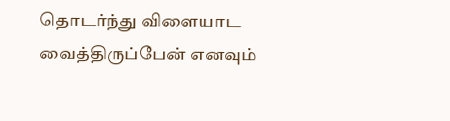தொடர்ந்து விளையாட வைத்திருப்பேன் எனவும்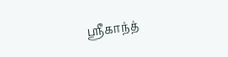ஸ்ரீகாந்த்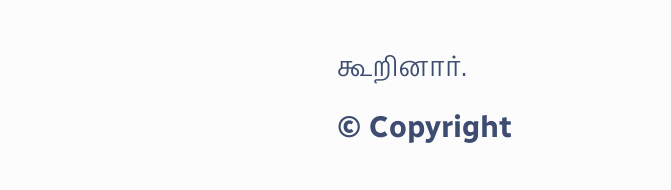கூறினார்.
© Copyright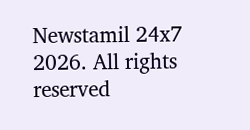Newstamil 24x7 2026. All rights reserved